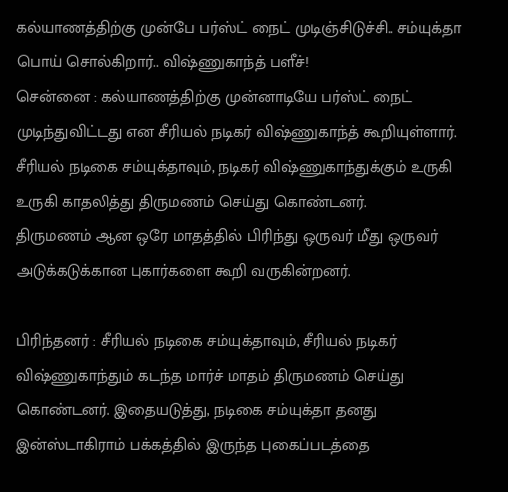கல்யாணத்திற்கு முன்பே பர்ஸ்ட் நைட் முடிஞ்சிடுச்சி.. சம்யுக்தா பொய் சொல்கிறார்.. விஷ்ணுகாந்த் பளீச்!
சென்னை : கல்யாணத்திற்கு முன்னாடியே பர்ஸ்ட் நைட் முடிந்துவிட்டது என சீரியல் நடிகர் விஷ்ணுகாந்த் கூறியுள்ளார்.
சீரியல் நடிகை சம்யுக்தாவும், நடிகர் விஷ்ணுகாந்துக்கும் உருகி உருகி காதலித்து திருமணம் செய்து கொண்டனர்.
திருமணம் ஆன ஒரே மாதத்தில் பிரிந்து ஒருவர் மீது ஒருவர் அடுக்கடுக்கான புகார்களை கூறி வருகின்றனர்.

பிரிந்தனர் : சீரியல் நடிகை சம்யுக்தாவும், சீரியல் நடிகர் விஷ்ணுகாந்தும் கடந்த மார்ச் மாதம் திருமணம் செய்து கொண்டனர். இதையடுத்து, நடிகை சம்யுக்தா தனது இன்ஸ்டாகிராம் பக்கத்தில் இருந்த புகைப்படத்தை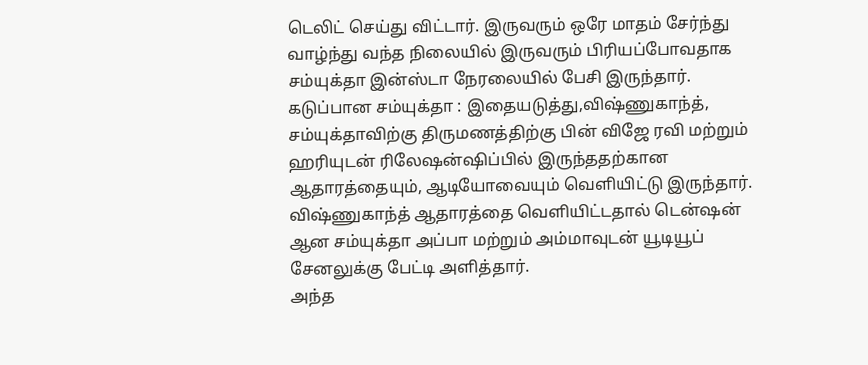டெலிட் செய்து விட்டார். இருவரும் ஒரே மாதம் சேர்ந்து வாழ்ந்து வந்த நிலையில் இருவரும் பிரியப்போவதாக சம்யுக்தா இன்ஸ்டா நேரலையில் பேசி இருந்தார்.
கடுப்பான சம்யுக்தா : இதையடுத்து,விஷ்ணுகாந்த், சம்யுக்தாவிற்கு திருமணத்திற்கு பின் விஜே ரவி மற்றும் ஹரியுடன் ரிலேஷன்ஷிப்பில் இருந்ததற்கான ஆதாரத்தையும், ஆடியோவையும் வெளியிட்டு இருந்தார். விஷ்ணுகாந்த் ஆதாரத்தை வெளியிட்டதால் டென்ஷன் ஆன சம்யுக்தா அப்பா மற்றும் அம்மாவுடன் யூடியூப் சேனலுக்கு பேட்டி அளித்தார்.
அந்த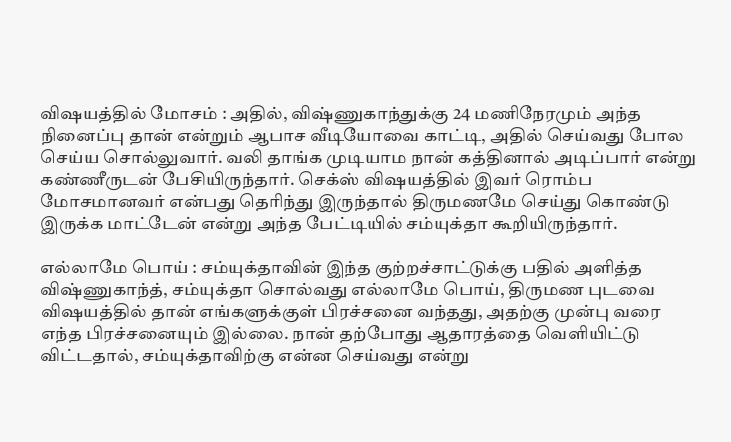விஷயத்தில் மோசம் : அதில், விஷ்ணுகாந்துக்கு 24 மணிநேரமும் அந்த நினைப்பு தான் என்றும் ஆபாச வீடியோவை காட்டி, அதில் செய்வது போல செய்ய சொல்லுவார். வலி தாங்க முடியாம நான் கத்தினால் அடிப்பார் என்று கண்ணீருடன் பேசியிருந்தார். செக்ஸ் விஷயத்தில் இவர் ரொம்ப மோசமானவர் என்பது தெரிந்து இருந்தால் திருமணமே செய்து கொண்டு இருக்க மாட்டேன் என்று அந்த பேட்டியில் சம்யுக்தா கூறியிருந்தார்.

எல்லாமே பொய் : சம்யுக்தாவின் இந்த குற்றச்சாட்டுக்கு பதில் அளித்த விஷ்ணுகாந்த், சம்யுக்தா சொல்வது எல்லாமே பொய், திருமண புடவை விஷயத்தில் தான் எங்களுக்குள் பிரச்சனை வந்தது, அதற்கு முன்பு வரை எந்த பிரச்சனையும் இல்லை. நான் தற்போது ஆதாரத்தை வெளியிட்டு விட்டதால், சம்யுக்தாவிற்கு என்ன செய்வது என்று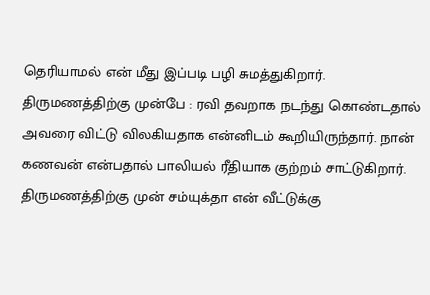தெரியாமல் என் மீது இப்படி பழி சுமத்துகிறார்.
திருமணத்திற்கு முன்பே : ரவி தவறாக நடந்து கொண்டதால் அவரை விட்டு விலகியதாக என்னிடம் கூறியிருந்தார். நான் கணவன் என்பதால் பாலியல் ரீதியாக குற்றம் சாட்டுகிறார். திருமணத்திற்கு முன் சம்யுக்தா என் வீட்டுக்கு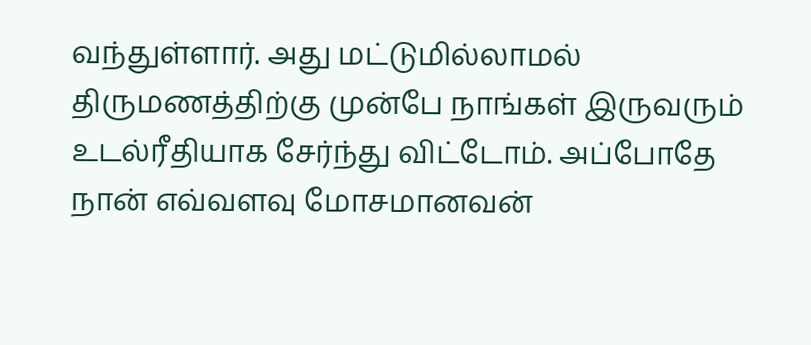வந்துள்ளார். அது மட்டுமில்லாமல் திருமணத்திற்கு முன்பே நாங்கள் இருவரும் உடல்ரீதியாக சேர்ந்து விட்டோம். அப்போதே நான் எவ்வளவு மோசமானவன்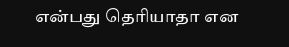என்பது தெரியாதா என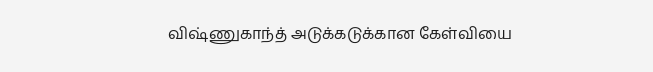விஷ்ணுகாந்த் அடுக்கடுக்கான கேள்வியை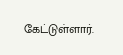கேட்டுள்ளார்.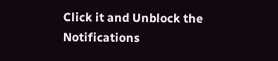Click it and Unblock the Notifications